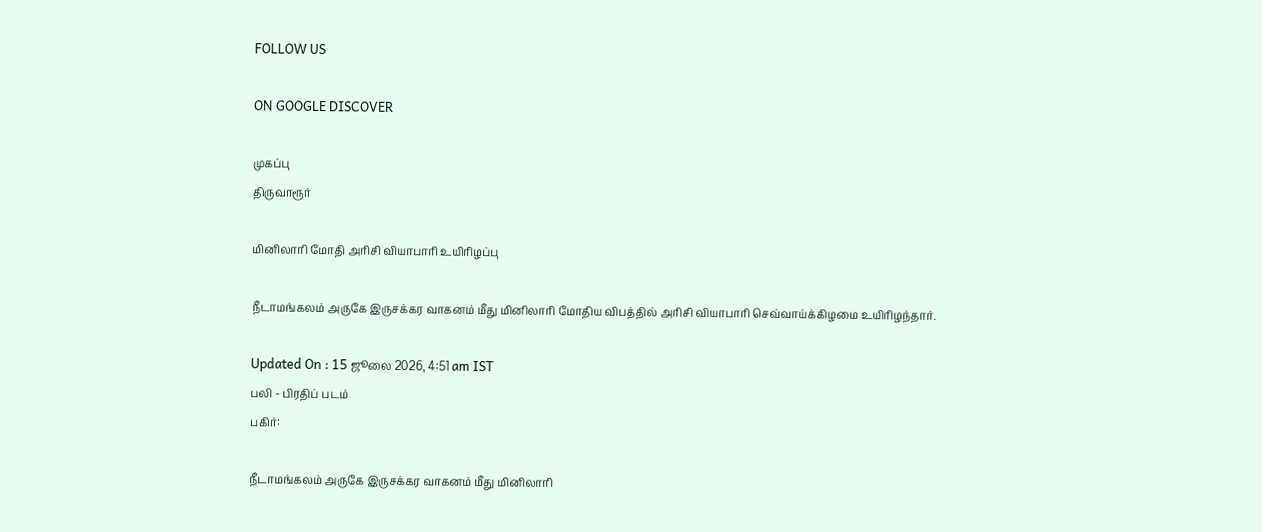FOLLOW US

ON GOOGLE DISCOVER

முகப்பு
திருவாரூர்

மினிலாரி மோதி அரிசி வியாபாரி உயிரிழப்பு

நீடாமங்கலம் அருகே இருசக்கர வாகனம் மீது மினிலாரி மோதிய விபத்தில் அரிசி வியாபாரி செவ்வாய்க்கிழமை உயிரிழந்தார்.

Updated On : 15 ஜூலை 2026, 4:51 am IST
பலி - பிரதிப் படம்
பகிர்:

நீடாமங்கலம் அருகே இருசக்கர வாகனம் மீது மினிலாரி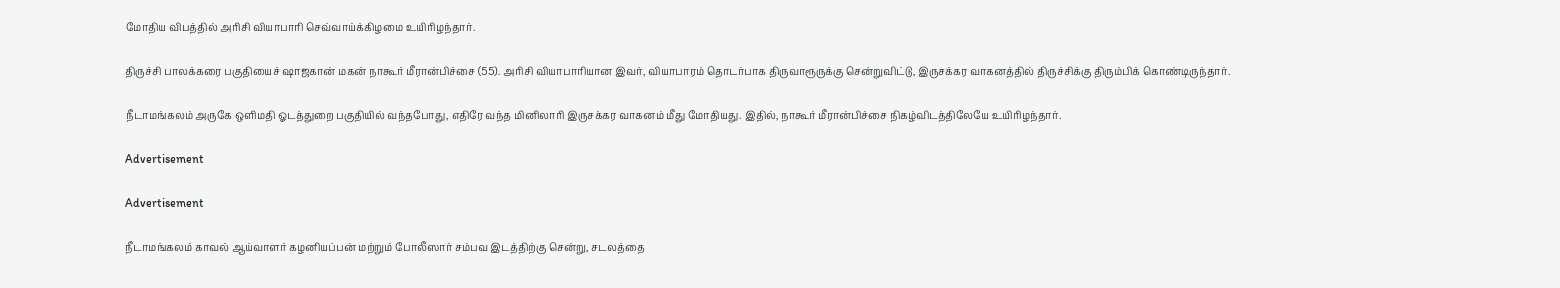மோதிய விபத்தில் அரிசி வியாபாரி செவ்வாய்க்கிழமை உயிரிழந்தார்.

திருச்சி பாலக்கரை பகுதியைச் ஷாஜகான் மகன் நாகூர் மீரான்பிச்சை (55). அரிசி வியாபாரியான இவர், வியாபாரம் தொடர்பாக திருவாரூருக்கு சென்றுவிட்டு, இருசக்கர வாகனத்தில் திருச்சிக்கு திரும்பிக் கொண்டிருந்தார்.

நீடாமங்கலம் அருகே ஒளிமதி ஓடத்துறை பகுதியில் வந்தபோது, எதிரே வந்த மினிலாரி இருசக்கர வாகனம் மீது மோதியது. இதில், நாகூர் மீரான்பிச்சை நிகழ்விடத்திலேயே உயிரிழந்தார்.

Advertisement

Advertisement

நீடாமங்கலம் காவல் ஆய்வாளர் கழனியப்பன் மற்றும் போலீஸார் சம்பவ இடத்திற்கு சென்று, சடலத்தை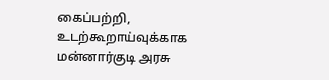கைப்பற்றி, உடற்கூறாய்வுக்காக மன்னார்குடி அரசு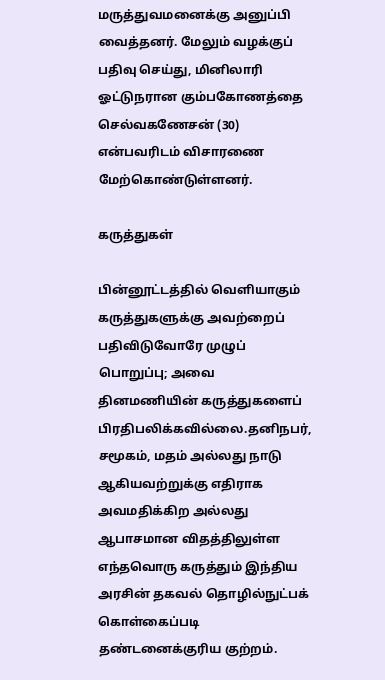மருத்துவமனைக்கு அனுப்பி வைத்தனர். மேலும் வழக்குப் பதிவு செய்து, மினிலாரி ஓட்டுநரான கும்பகோணத்தை செல்வகணேசன் (30) என்பவரிடம் விசாரணை மேற்கொண்டுள்ளனர்.

கருத்துகள்

பின்னூட்டத்தில் வெளியாகும் கருத்துகளுக்கு அவற்றைப் பதிவிடுவோரே முழுப் பொறுப்பு; அவை தினமணியின் கருத்துகளைப் பிரதிபலிக்கவில்லை.தனிநபர், சமூகம், மதம் அல்லது நாடு ஆகியவற்றுக்கு எதிராக அவமதிக்கிற அல்லது ஆபாசமான விதத்திலுள்ள எந்தவொரு கருத்தும் இந்திய அரசின் தகவல் தொழில்நுட்பக் கொள்கைப்படி தண்டனைக்குரிய குற்றம்.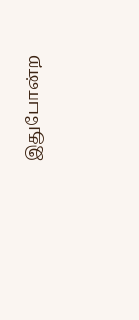இதுபோன்ற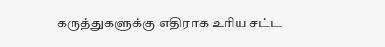கருத்துகளுக்கு எதிராக உரிய சட்ட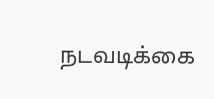நடவடிக்கை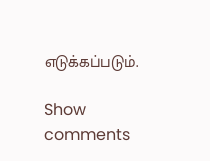எடுக்கப்படும்.

Show comments